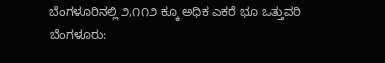ಬೆಂಗಳೂರಿನಲ್ಲಿ ೨,೧೧೨ ಕ್ಕೂ ಅಧಿಕ ಎಕರೆ ಭೂ ಒತ್ತುವರಿ
ಬೆಂಗಳೂರು: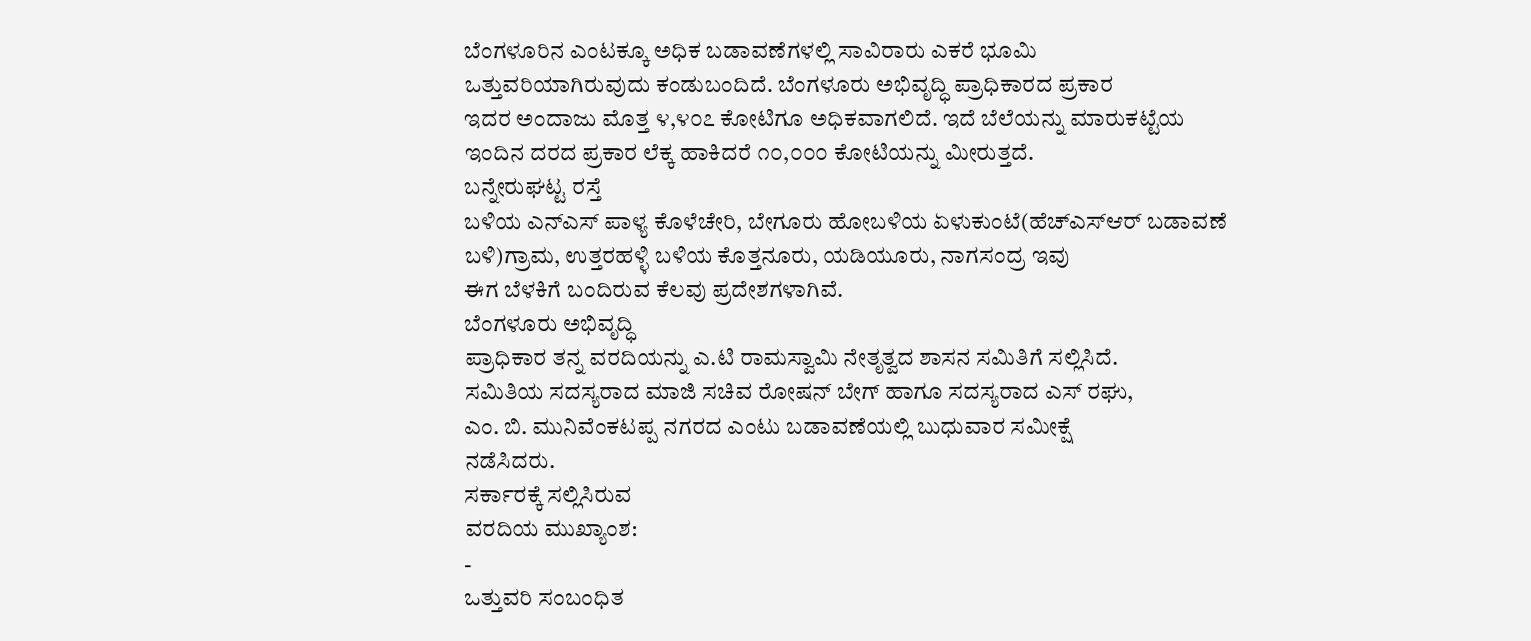ಬೆಂಗಳೂರಿನ ಎಂಟಕ್ಕೂ ಅಧಿಕ ಬಡಾವಣೆಗಳಲ್ಲಿ ಸಾವಿರಾರು ಎಕರೆ ಭೂಮಿ
ಒತ್ತುವರಿಯಾಗಿರುವುದು ಕಂಡುಬಂದಿದೆ. ಬೆಂಗಳೂರು ಅಭಿವೃದ್ಧಿ ಪ್ರಾಧಿಕಾರದ ಪ್ರಕಾರ
ಇದರ ಅಂದಾಜು ಮೊತ್ತ ೪,೪೦೭ ಕೋಟಿಗೂ ಅಧಿಕವಾಗಲಿದೆ. ಇದೆ ಬೆಲೆಯನ್ನು ಮಾರುಕಟ್ಟೆಯ
ಇಂದಿನ ದರದ ಪ್ರಕಾರ ಲೆಕ್ಕ ಹಾಕಿದರೆ ೧೦,೦೦೦ ಕೋಟಿಯನ್ನು ಮೀರುತ್ತದೆ.
ಬನ್ನೇರುಘಟ್ಟ ರಸ್ತೆ
ಬಳಿಯ ಎನ್ಎಸ್ ಪಾಳ್ಯ ಕೊಳೆಚೇರಿ, ಬೇಗೂರು ಹೋಬಳಿಯ ಏಳುಕುಂಟೆ(ಹೆಚ್ಎಸ್ಆರ್ ಬಡಾವಣೆ
ಬಳಿ)ಗ್ರಾಮ, ಉತ್ತರಹಳ್ಳಿ ಬಳಿಯ ಕೊತ್ತನೂರು, ಯಡಿಯೂರು, ನಾಗಸಂದ್ರ ಇವು
ಈಗ ಬೆಳಕಿಗೆ ಬಂದಿರುವ ಕೆಲವು ಪ್ರದೇಶಗಳಾಗಿವೆ.
ಬೆಂಗಳೂರು ಅಭಿವೃದ್ಧಿ
ಪ್ರಾಧಿಕಾರ ತನ್ನ ವರದಿಯನ್ನು ಎ.ಟಿ ರಾಮಸ್ವಾಮಿ ನೇತೃತ್ವದ ಶಾಸನ ಸಮಿತಿಗೆ ಸಲ್ಲಿಸಿದೆ.
ಸಮಿತಿಯ ಸದಸ್ಯರಾದ ಮಾಜಿ ಸಚಿವ ರೋಷನ್ ಬೇಗ್ ಹಾಗೂ ಸದಸ್ಯರಾದ ಎಸ್ ರಘು,
ಎಂ. ಬಿ. ಮುನಿವೆಂಕಟಪ್ಪ ನಗರದ ಎಂಟು ಬಡಾವಣೆಯಲ್ಲಿ ಬುಧುವಾರ ಸಮೀಕ್ಷೆ
ನಡೆಸಿದರು.
ಸರ್ಕಾರಕ್ಕೆ ಸಲ್ಲಿಸಿರುವ
ವರದಿಯ ಮುಖ್ಯಾಂಶ:
-
ಒತ್ತುವರಿ ಸಂಬಂಧಿತ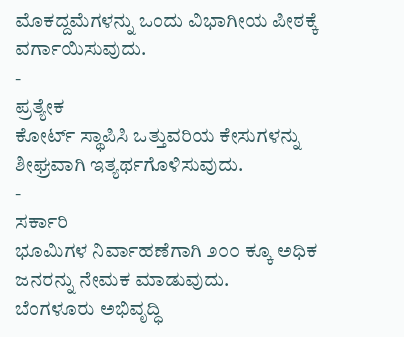ಮೊಕದ್ದಮೆಗಳನ್ನು ಒಂದು ವಿಭಾಗೀಯ ಪೀಠಕ್ಕೆ ವರ್ಗಾಯಿಸುವುದು.
-
ಪ್ರತ್ಯೇಕ
ಕೋರ್ಟ್ ಸ್ಥಾಪಿಸಿ ಒತ್ತುವರಿಯ ಕೇಸುಗಳನ್ನು ಶೀಘ್ರವಾಗಿ ಇತ್ಯರ್ಥಗೊಳಿಸುವುದು.
-
ಸರ್ಕಾರಿ
ಭೂಮಿಗಳ ನಿರ್ವಾಹಣೆಗಾಗಿ ೨೦೦ ಕ್ಕೂ ಅಧಿಕ ಜನರನ್ನು ನೇಮಕ ಮಾಡುವುದು.
ಬೆಂಗಳೂರು ಅಭಿವೃದ್ಧಿ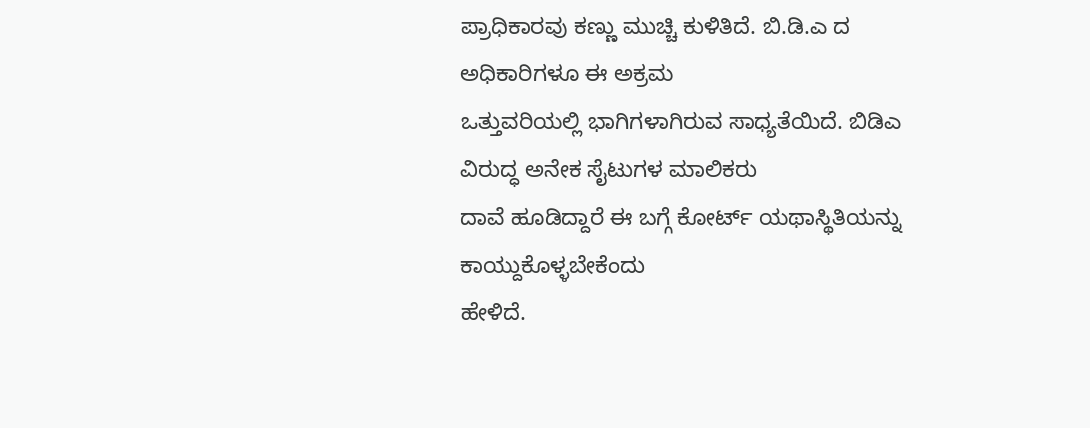ಪ್ರಾಧಿಕಾರವು ಕಣ್ಣು ಮುಚ್ಚಿ ಕುಳಿತಿದೆ. ಬಿ.ಡಿ.ಎ ದ ಅಧಿಕಾರಿಗಳೂ ಈ ಅಕ್ರಮ
ಒತ್ತುವರಿಯಲ್ಲಿ ಭಾಗಿಗಳಾಗಿರುವ ಸಾಧ್ಯತೆಯಿದೆ. ಬಿಡಿಎ ವಿರುದ್ಧ ಅನೇಕ ಸೈಟುಗಳ ಮಾಲಿಕರು
ದಾವೆ ಹೂಡಿದ್ದಾರೆ ಈ ಬಗ್ಗೆ ಕೋರ್ಟ್ ಯಥಾಸ್ಥಿತಿಯನ್ನು ಕಾಯ್ದುಕೊಳ್ಳಬೇಕೆಂದು
ಹೇಳಿದೆ.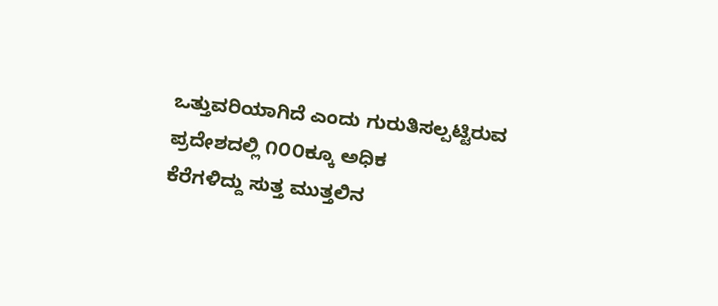ಒತ್ತುವರಿಯಾಗಿದೆ ಎಂದು ಗುರುತಿಸಲ್ಪಟ್ಟಿರುವ ಪ್ರದೇಶದಲ್ಲಿ ೧೦೦ಕ್ಕೂ ಅಧಿಕ
ಕೆರೆಗಳಿದ್ದು ಸುತ್ತ ಮುತ್ತಲಿನ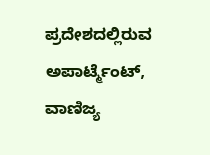ಪ್ರದೇಶದಲ್ಲಿರುವ ಅಪಾರ್ಟ್ಮೆಂಟ್, ವಾಣಿಜ್ಯ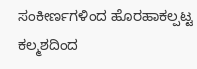ಸಂಕೀರ್ಣಗಳಿಂದ ಹೊರಹಾಕಲ್ಪಟ್ಟ ಕಲ್ಮಶದಿಂದ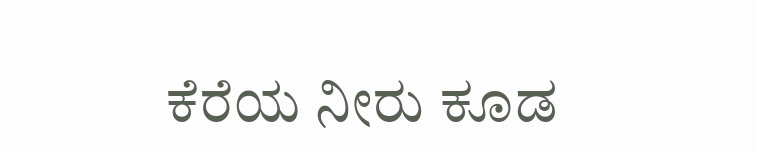ಕೆರೆಯ ನೀರು ಕೂಡ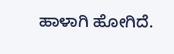ಹಾಳಾಗಿ ಹೋಗಿದೆ.